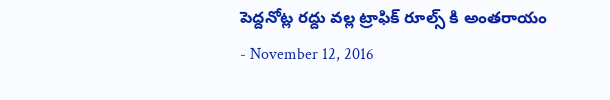పెద్దనోట్ల రద్దు వల్ల ట్రాఫిక్ రూల్స్ కి అంతరాయం
- November 12, 2016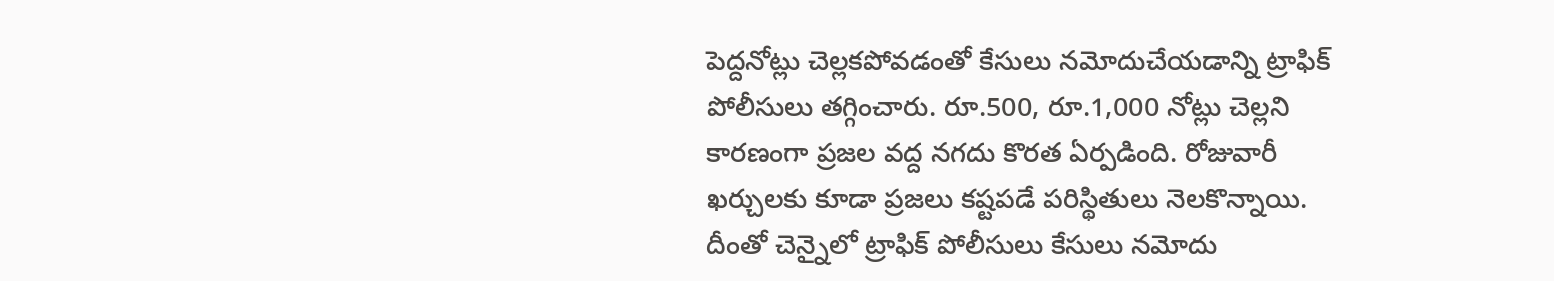పెద్దనోట్లు చెల్లకపోవడంతో కేసులు నమోదుచేయడాన్ని ట్రాఫిక్ పోలీసులు తగ్గించారు. రూ.500, రూ.1,000 నోట్లు చెల్లని కారణంగా ప్రజల వద్ద నగదు కొరత ఏర్పడింది. రోజువారీ ఖర్చులకు కూడా ప్రజలు కష్టపడే పరిస్థితులు నెలకొన్నాయి. దీంతో చెన్నైలో ట్రాఫిక్ పోలీసులు కేసులు నమోదు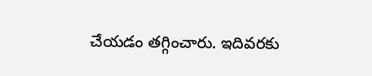చేయడం తగ్గించారు. ఇదివరకు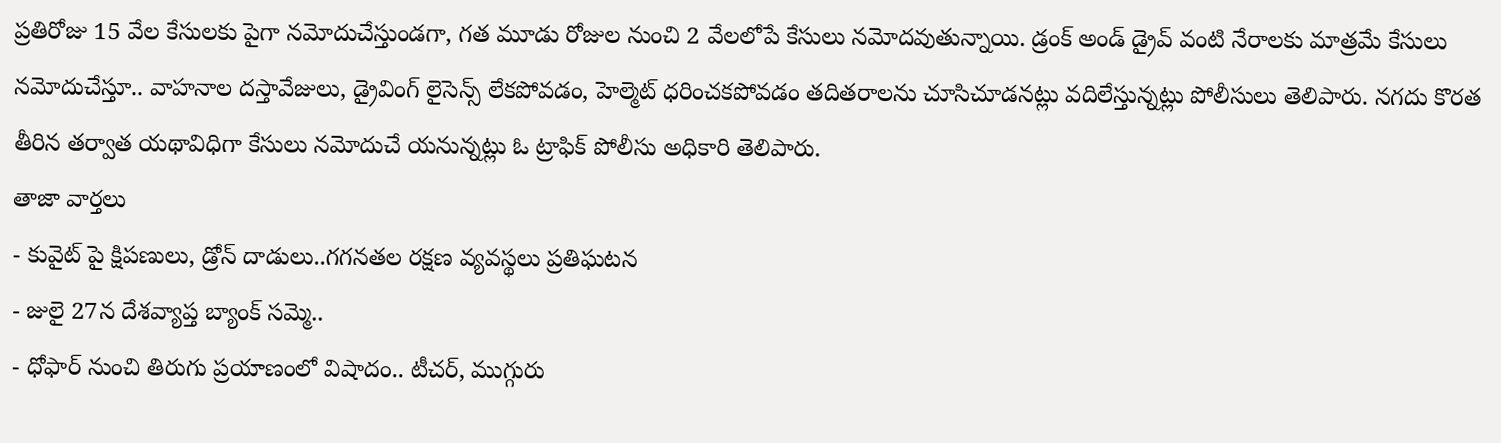ప్రతిరోజు 15 వేల కేసులకు పైగా నమోదుచేస్తుండగా, గత మూడు రోజుల నుంచి 2 వేలలోపే కేసులు నమోదవుతున్నాయి. డ్రంక్ అండ్ డ్రైవ్ వంటి నేరాలకు మాత్రమే కేసులు నమోదుచేస్తూ.. వాహనాల దస్తావేజులు, డ్రైవింగ్ లైసెన్స్ లేకపోవడం, హెల్మెట్ ధరించకపోవడం తదితరాలను చూసిచూడనట్లు వదిలేస్తున్నట్లు పోలీసులు తెలిపారు. నగదు కొరత తీరిన తర్వాత యథావిధిగా కేసులు నమోదుచే యనున్నట్లు ఓ ట్రాఫిక్ పోలీసు అధికారి తెలిపారు.
తాజా వార్తలు
- కువైట్ పై క్షిపణులు, డ్రోన్ దాడులు..గగనతల రక్షణ వ్యవస్థలు ప్రతిఘటన
- జులై 27న దేశవ్యాప్త బ్యాంక్ సమ్మె..
- ధోఫార్ నుంచి తిరుగు ప్రయాణంలో విషాదం.. టీచర్, ముగ్గురు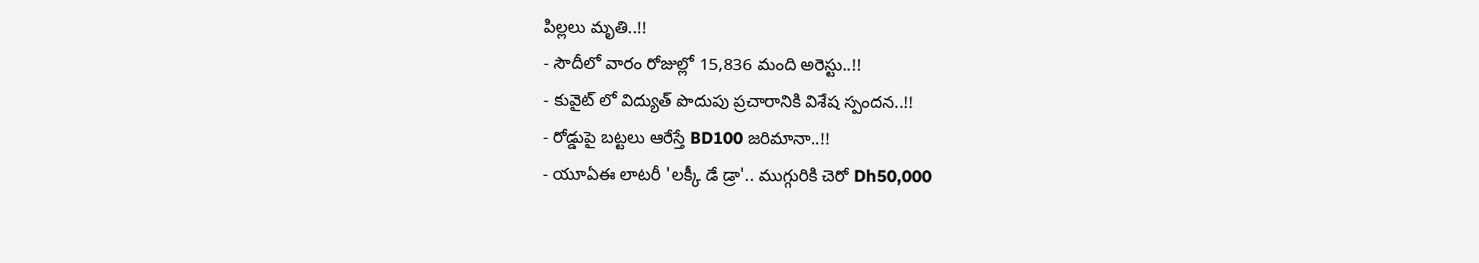పిల్లలు మృతి..!!
- సౌదీలో వారం రోజుల్లో 15,836 మంది అరెస్టు..!!
- కువైట్ లో విద్యుత్ పొదుపు ప్రచారానికి విశేష స్పందన..!!
- రోడ్డుపై బట్టలు ఆరేస్తే BD100 జరిమానా..!!
- యూఏఈ లాటరీ 'లక్కీ డే డ్రా'.. ముగ్గురికి చెరో Dh50,000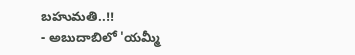బహుమతి..!!
- అబుదాబిలో 'యమ్మీ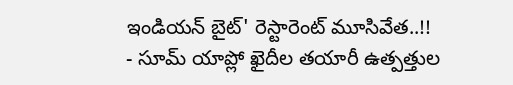ఇండియన్ బైట్' రెస్టారెంట్ మూసివేత..!!
- సూమ్ యాప్లో ఖైదీల తయారీ ఉత్పత్తుల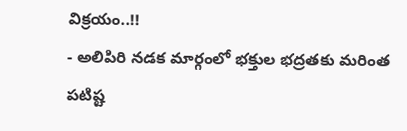విక్రయం..!!
- అలిపిరి నడక మార్గంలో భక్తుల భద్రతకు మరింత పటిష్ట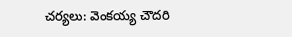చర్యలు: వెంకయ్య చౌదరి